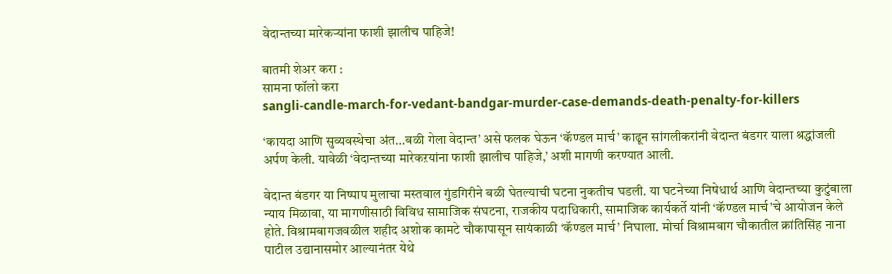वेदान्तच्या मारेकऱ्यांना फाशी झालीच पाहिजे!

बातमी शेअर करा :
सामना फॉलो करा
sangli-candle-march-for-vedant-bandgar-murder-case-demands-death-penalty-for-killers

‘कायदा आणि सुव्यवस्थेचा अंत…बळी गेला वेदान्त’ असे फलक घेऊन ‘कॅण्डल मार्च’ काढून सांगलीकरांनी वेदान्त बंडगर याला श्रद्धांजली अर्पण केली. यावेळी ‘वेदान्तच्या मारेकऱयांना फाशी झालीच पाहिजे,’ अशी मागणी करण्यात आली.

वेदान्त बंडगर या निष्पाप मुलाचा मस्तवाल गुंडगिरीने बळी घेतल्याची घटना नुकतीच घडली. या घटनेच्या निषेधार्थ आणि वेदान्तच्या कुटुंबाला न्याय मिळावा, या मागणीसाठी विविध सामाजिक संघटना, राजकीय पदाधिकारी, सामाजिक कार्यकर्ते यांनी ‘कॅण्डल मार्च’चे आयोजन केले होते. विश्रामबागजवळील शहीद अशोक कामटे चौकापासून सायंकाळी ‘कॅण्डल मार्च’ निघाला. मोर्चा विश्रामबाग चौकातील क्रांतिसिंह नाना पाटील उद्यानासमोर आल्यानंतर येथे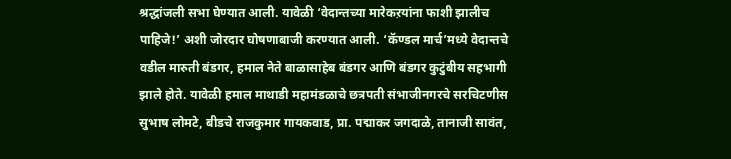श्रद्धांजली सभा घेण्यात आली. यावेळी ‘वेदान्तच्या मारेकऱयांना फाशी झालीच पाहिजे!’ अशी जोरदार घोषणाबाजी करण्यात आली. ‘कॅण्डल मार्च’मध्ये वेदान्तचे वडील मारुती बंडगर, हमाल नेते बाळासाहेब बंडगर आणि बंडगर कुटुंबीय सहभागी झाले होते. यावेळी हमाल माथाडी महामंडळाचे छत्रपती संभाजीनगरचे सरचिटणीस सुभाष लोमटे, बीडचे राजकुमार गायकवाड, प्रा. पद्माकर जगदाळे, तानाजी सावंत,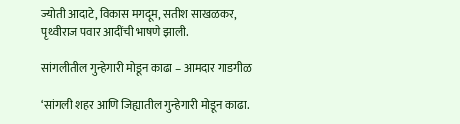ज्योती आदाटे, विकास मगदूम, सतीश साखळकर, पृथ्वीराज पवार आदींची भाषणे झाली.

सांगलीतील गुन्हेगारी मोडून काढा – आमदार गाडगीळ

‘सांगली शहर आणि जिह्यातील गुन्हेगारी मोडून काढा.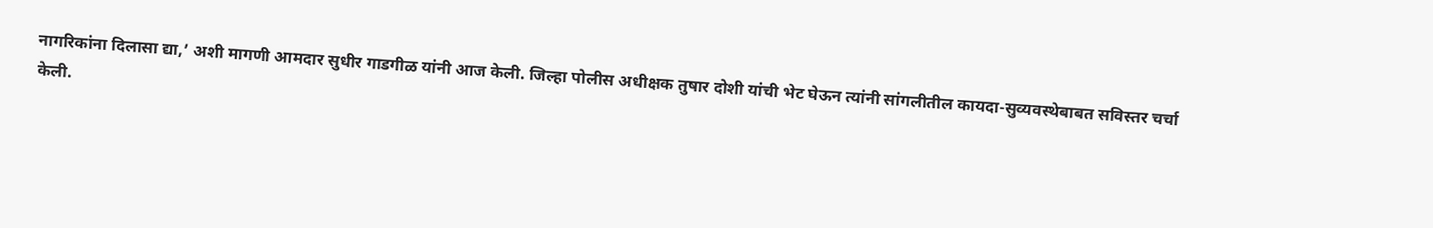नागरिकांना दिलासा द्या,’ अशी मागणी आमदार सुधीर गाडगीळ यांनी आज केली. जिल्हा पोलीस अधीक्षक तुषार दोशी यांची भेट घेऊन त्यांनी सांगलीतील कायदा-सुव्यवस्थेबाबत सविस्तर चर्चा केली.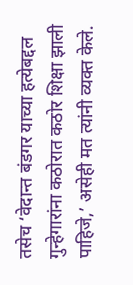तसेच ‘वेदान्त बंडगर याच्या हत्येबद्दल गुन्हेगारांना कठोरात कठोर शिक्षा झाली पाहिजे,’ असेही मत त्यांनी व्यक्त केले.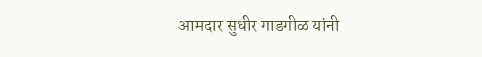आमदार सुधीर गाडगीळ यांनी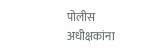पोलीस अधीक्षकांना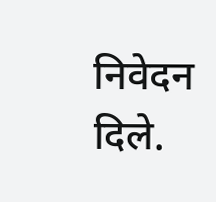निवेदन दिले.